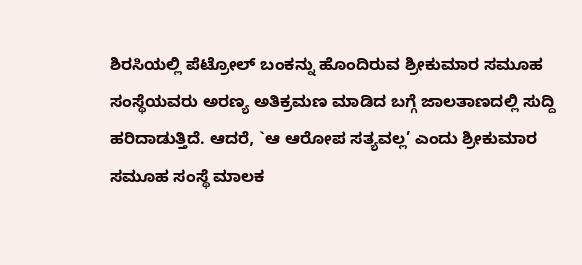ಶಿರಸಿಯಲ್ಲಿ ಪೆಟ್ರೋಲ್ ಬಂಕನ್ನು ಹೊಂದಿರುವ ಶ್ರೀಕುಮಾರ ಸಮೂಹ ಸಂಸ್ಥೆಯವರು ಅರಣ್ಯ ಅತಿಕ್ರಮಣ ಮಾಡಿದ ಬಗ್ಗೆ ಜಾಲತಾಣದಲ್ಲಿ ಸುದ್ದಿ ಹರಿದಾಡುತ್ತಿದೆ. ಆದರೆ, `ಆ ಆರೋಪ ಸತ್ಯವಲ್ಲ’ ಎಂದು ಶ್ರೀಕುಮಾರ ಸಮೂಹ ಸಂಸ್ಥೆ ಮಾಲಕ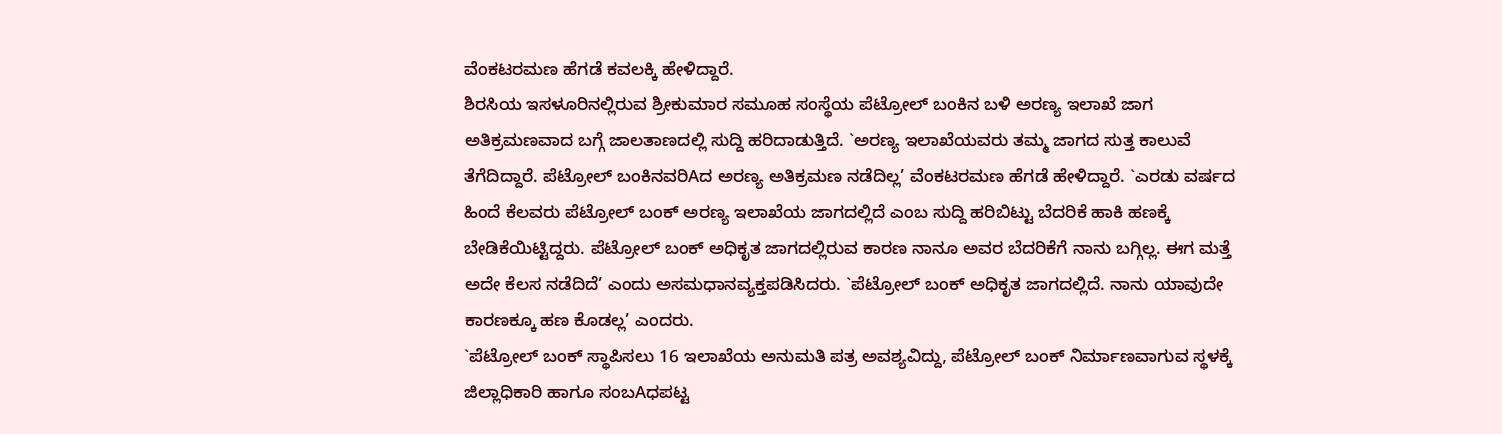ವೆಂಕಟರಮಣ ಹೆಗಡೆ ಕವಲಕ್ಕಿ ಹೇಳಿದ್ದಾರೆ.
ಶಿರಸಿಯ ಇಸಳೂರಿನಲ್ಲಿರುವ ಶ್ರೀಕುಮಾರ ಸಮೂಹ ಸಂಸ್ಥೆಯ ಪೆಟ್ರೋಲ್ ಬಂಕಿನ ಬಳಿ ಅರಣ್ಯ ಇಲಾಖೆ ಜಾಗ ಅತಿಕ್ರಮಣವಾದ ಬಗ್ಗೆ ಜಾಲತಾಣದಲ್ಲಿ ಸುದ್ದಿ ಹರಿದಾಡುತ್ತಿದೆ. `ಅರಣ್ಯ ಇಲಾಖೆಯವರು ತಮ್ಮ ಜಾಗದ ಸುತ್ತ ಕಾಲುವೆ ತೆಗೆದಿದ್ದಾರೆ. ಪೆಟ್ರೋಲ್ ಬಂಕಿನವರಿAದ ಅರಣ್ಯ ಅತಿಕ್ರಮಣ ನಡೆದಿಲ್ಲ’ ವೆಂಕಟರಮಣ ಹೆಗಡೆ ಹೇಳಿದ್ದಾರೆ. `ಎರಡು ವರ್ಷದ ಹಿಂದೆ ಕೆಲವರು ಪೆಟ್ರೋಲ್ ಬಂಕ್ ಅರಣ್ಯ ಇಲಾಖೆಯ ಜಾಗದಲ್ಲಿದೆ ಎಂಬ ಸುದ್ದಿ ಹರಿಬಿಟ್ಟು ಬೆದರಿಕೆ ಹಾಕಿ ಹಣಕ್ಕೆ ಬೇಡಿಕೆಯಿಟ್ಟಿದ್ದರು. ಪೆಟ್ರೋಲ್ ಬಂಕ್ ಅಧಿಕೃತ ಜಾಗದಲ್ಲಿರುವ ಕಾರಣ ನಾನೂ ಅವರ ಬೆದರಿಕೆಗೆ ನಾನು ಬಗ್ಗಿಲ್ಲ. ಈಗ ಮತ್ತೆ ಅದೇ ಕೆಲಸ ನಡೆದಿದೆ’ ಎಂದು ಅಸಮಧಾನವ್ಯಕ್ತಪಡಿಸಿದರು. `ಪೆಟ್ರೋಲ್ ಬಂಕ್ ಅಧಿಕೃತ ಜಾಗದಲ್ಲಿದೆ. ನಾನು ಯಾವುದೇ ಕಾರಣಕ್ಕೂ ಹಣ ಕೊಡಲ್ಲ’ ಎಂದರು.
`ಪೆಟ್ರೋಲ್ ಬಂಕ್ ಸ್ಥಾಪಿಸಲು 16 ಇಲಾಖೆಯ ಅನುಮತಿ ಪತ್ರ ಅವಶ್ಯವಿದ್ದು, ಪೆಟ್ರೋಲ್ ಬಂಕ್ ನಿರ್ಮಾಣವಾಗುವ ಸ್ಥಳಕ್ಕೆ ಜಿಲ್ಲಾಧಿಕಾರಿ ಹಾಗೂ ಸಂಬAಧಪಟ್ಟ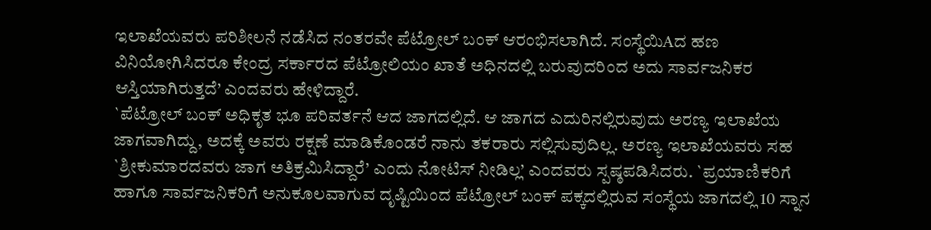ಇಲಾಖೆಯವರು ಪರಿಶೀಲನೆ ನಡೆಸಿದ ನಂತರವೇ ಪೆಟ್ರೋಲ್ ಬಂಕ್ ಆರಂಭಿಸಲಾಗಿದೆ. ಸಂಸ್ಥೆಯಿAದ ಹಣ ವಿನಿಯೋಗಿಸಿದರೂ ಕೇಂದ್ರ ಸರ್ಕಾರದ ಪೆಟ್ರೋಲಿಯಂ ಖಾತೆ ಅಧಿನದಲ್ಲಿ ಬರುವುದರಿಂದ ಅದು ಸಾರ್ವಜನಿಕರ ಆಸ್ತಿಯಾಗಿರುತ್ತದೆ’ ಎಂದವರು ಹೇಳಿದ್ದಾರೆ.
`ಪೆಟ್ರೋಲ್ ಬಂಕ್ ಅಧಿಕೃತ ಭೂ ಪರಿವರ್ತನೆ ಆದ ಜಾಗದಲ್ಲಿದೆ. ಆ ಜಾಗದ ಎದುರಿನಲ್ಲಿರುವುದು ಅರಣ್ಯ ಇಲಾಖೆಯ ಜಾಗವಾಗಿದ್ದು, ಅದಕ್ಕೆ ಅವರು ರಕ್ಷಣೆ ಮಾಡಿಕೊಂಡರೆ ನಾನು ತಕರಾರು ಸಲ್ಲಿಸುವುದಿಲ್ಲ. ಅರಣ್ಯ ಇಲಾಖೆಯವರು ಸಹ `ಶ್ರೀಕುಮಾರದವರು ಜಾಗ ಅತಿಕ್ರಮಿಸಿದ್ದಾರೆ’ ಎಂದು ನೋಟಿಸ್ ನೀಡಿಲ್ಲ’ ಎಂದವರು ಸ್ಪಷ್ಠಪಡಿಸಿದರು. `ಪ್ರಯಾಣಿಕರಿಗೆ ಹಾಗೂ ಸಾರ್ವಜನಿಕರಿಗೆ ಅನುಕೂಲವಾಗುವ ದೃಷ್ಟಿಯಿಂದ ಪೆಟ್ರೋಲ್ ಬಂಕ್ ಪಕ್ಕದಲ್ಲಿರುವ ಸಂಸ್ಥೆಯ ಜಾಗದಲ್ಲಿ 10 ಸ್ನಾನ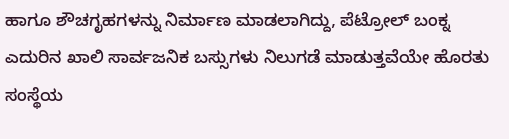ಹಾಗೂ ಶೌಚಗೃಹಗಳನ್ನು ನಿರ್ಮಾಣ ಮಾಡಲಾಗಿದ್ದು, ಪೆಟ್ರೋಲ್ ಬಂಕ್ನ ಎದುರಿನ ಖಾಲಿ ಸಾರ್ವಜನಿಕ ಬಸ್ಸುಗಳು ನಿಲುಗಡೆ ಮಾಡುತ್ತವೆಯೇ ಹೊರತು ಸಂಸ್ಥೆಯ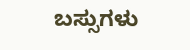ಬಸ್ಸುಗಳು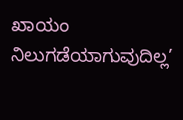ಖಾಯಂ ನಿಲುಗಡೆಯಾಗುವುದಿಲ್ಲ’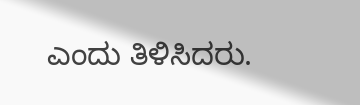ಎಂದು ತಿಳಿಸಿದರು.